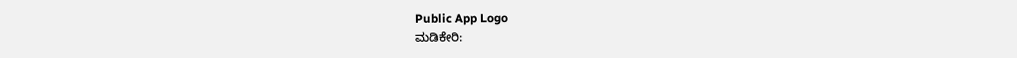Public App Logo
ಮಡಿಕೇರಿ: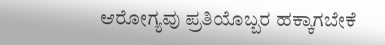ಆರೋಗ್ಯವು ಪ್ರತಿಯೊಬ್ಬರ ಹಕ್ಕಾಗಬೇಕೆ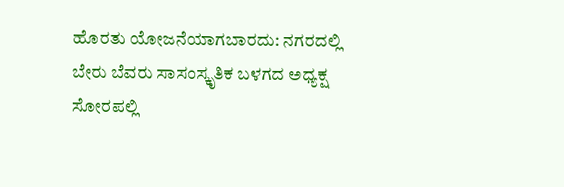ಹೊರತು ಯೋಜನೆಯಾಗಬಾರದು: ನಗರದಲ್ಲಿ ಬೇರು ಬೆವರು ಸಾಸಂಸ್ಕೃತಿಕ ಬಳಗದ ಅಧ್ಯಕ್ಷ ಸೋರಪಲ್ಲಿ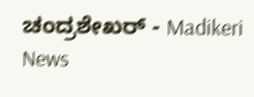ಚಂದ್ರಶೇಖರ್ - Madikeri News